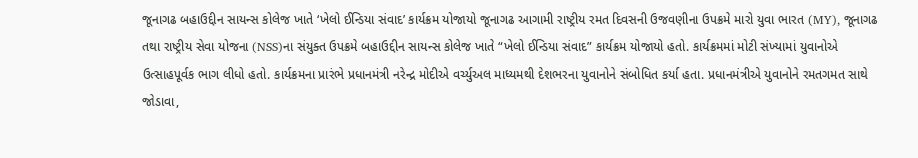જૂનાગઢ બહાઉદ્દીન સાયન્સ કોલેજ ખાતે ‘ખેલો ઈન્ડિયા સંવાદ’ કાર્યક્રમ યોજાયો જૂનાગઢ આગામી રાષ્ટ્રીય રમત દિવસની ઉજવણીના ઉપક્રમે મારો યુવા ભારત (MY), જૂનાગઢ તથા રાષ્ટ્રીય સેવા યોજના (NSS)ના સંયુક્ત ઉપક્રમે બહાઉદ્દીન સાયન્સ કોલેજ ખાતે “ખેલો ઈન્ડિયા સંવાદ” કાર્યક્રમ યોજાયો હતો. કાર્યક્રમમાં મોટી સંખ્યામાં યુવાનોએ ઉત્સાહપૂર્વક ભાગ લીધો હતો. કાર્યક્રમના પ્રારંભે પ્રધાનમંત્રી નરેન્દ્ર મોદીએ વર્ચ્યુઅલ માધ્યમથી દેશભરના યુવાનોને સંબોધિત કર્યા હતા. પ્રધાનમંત્રીએ યુવાનોને રમતગમત સાથે જોડાવા,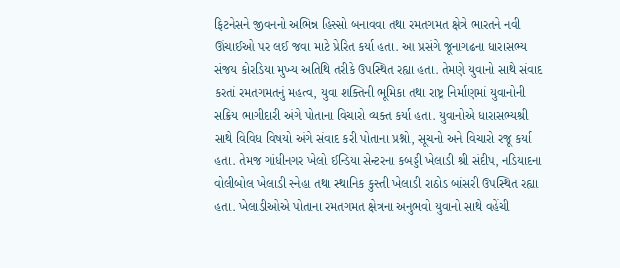ફિટનેસને જીવનનો અભિન્ન હિસ્સો બનાવવા તથા રમતગમત ક્ષેત્રે ભારતને નવી ઊંચાઈઓ પર લઈ જવા માટે પ્રેરિત કર્યા હતા. આ પ્રસંગે જૂનાગઢના ધારાસભ્ય સંજય કોરડિયા મુખ્ય અતિથિ તરીકે ઉપસ્થિત રહ્યા હતા. તેમણે યુવાનો સાથે સંવાદ કરતાં રમતગમતનું મહત્વ, યુવા શક્તિની ભૂમિકા તથા રાષ્ટ્ર નિર્માણમાં યુવાનોની સક્રિય ભાગીદારી અંગે પોતાના વિચારો વ્યક્ત કર્યા હતા. યુવાનોએ ધારાસભ્યશ્રી સાથે વિવિધ વિષયો અંગે સંવાદ કરી પોતાના પ્રશ્નો, સૂચનો અને વિચારો રજૂ કર્યા હતા. તેમજ ગાંધીનગર ખેલો ઈન્ડિયા સેન્ટરના કબડ્ડી ખેલાડી શ્રી સંદીપ, નડિયાદના વોલીબોલ ખેલાડી સ્નેહા તથા સ્થાનિક કુસ્તી ખેલાડી રાઠોડ બાંસરી ઉપસ્થિત રહ્યા હતા. ખેલાડીઓએ પોતાના રમતગમત ક્ષેત્રના અનુભવો યુવાનો સાથે વહેંચી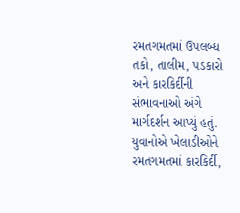રમતગમતમાં ઉપલબ્ધ તકો, તાલીમ, પડકારો અને કારકિર્દીની સંભાવનાઓ અંગે માર્ગદર્શન આપ્યું હતું. યુવાનોએ ખેલાડીઓને રમતગમતમાં કારકિર્દી,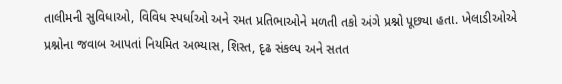તાલીમની સુવિધાઓ, વિવિધ સ્પર્ધાઓ અને રમત પ્રતિભાઓને મળતી તકો અંગે પ્રશ્નો પૂછ્યા હતા. ખેલાડીઓએ પ્રશ્નોના જવાબ આપતાં નિયમિત અભ્યાસ, શિસ્ત, દૃઢ સંકલ્પ અને સતત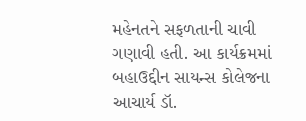મહેનતને સફળતાની ચાવી ગણાવી હતી. આ કાર્યક્રમમાં બહાઉદ્દીન સાયન્સ કોલેજના આચાર્ય ડૉ.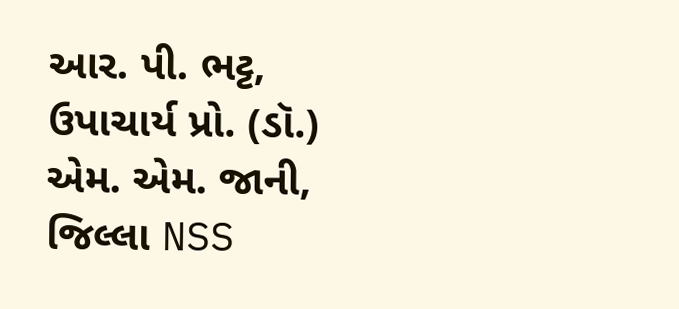આર. પી. ભટ્ટ, ઉપાચાર્ય પ્રો. (ડૉ.) એમ. એમ. જાની, જિલ્લા NSS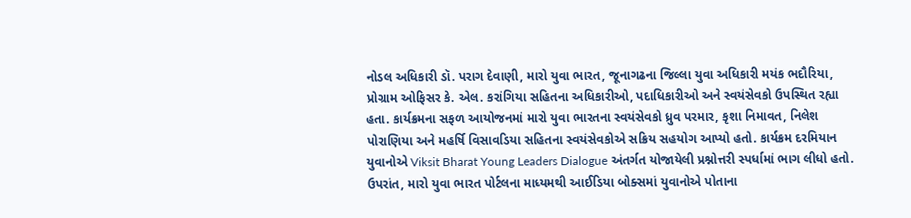નોડલ અધિકારી ડૉ. પરાગ દેવાણી, મારો યુવા ભારત, જૂનાગઢના જિલ્લા યુવા અધિકારી મયંક ભદૌરિયા, પ્રોગ્રામ ઓફિસર કે. એલ. કરાંગિયા સહિતના અધિકારીઓ, પદાધિકારીઓ અને સ્વયંસેવકો ઉપસ્થિત રહ્યા હતા. કાર્યક્રમના સફળ આયોજનમાં મારો યુવા ભારતના સ્વયંસેવકો ધ્રુવ પરમાર, કૃશા નિમાવત, નિલેશ પોરાણિયા અને મહર્ષિ વિસાવડિયા સહિતના સ્વયંસેવકોએ સક્રિય સહયોગ આપ્યો હતો. કાર્યક્રમ દરમિયાન યુવાનોએ Viksit Bharat Young Leaders Dialogue અંતર્ગત યોજાયેલી પ્રશ્નોત્તરી સ્પર્ધામાં ભાગ લીધો હતો. ઉપરાંત, મારો યુવા ભારત પોર્ટલના માધ્યમથી આઈડિયા બોક્સમાં યુવાનોએ પોતાના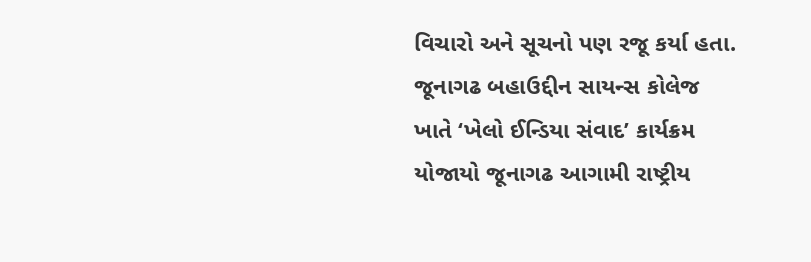વિચારો અને સૂચનો પણ રજૂ કર્યા હતા.
જૂનાગઢ બહાઉદ્દીન સાયન્સ કોલેજ ખાતે ‘ખેલો ઈન્ડિયા સંવાદ’ કાર્યક્રમ યોજાયો જૂનાગઢ આગામી રાષ્ટ્રીય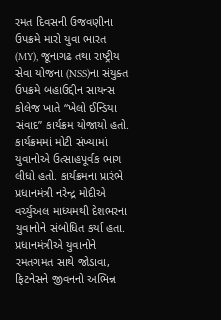રમત દિવસની ઉજવણીના ઉપક્રમે મારો યુવા ભારત (MY), જૂનાગઢ તથા રાષ્ટ્રીય સેવા યોજના (NSS)ના સંયુક્ત ઉપક્રમે બહાઉદ્દીન સાયન્સ કોલેજ ખાતે “ખેલો ઈન્ડિયા સંવાદ” કાર્યક્રમ યોજાયો હતો. કાર્યક્રમમાં મોટી સંખ્યામાં યુવાનોએ ઉત્સાહપૂર્વક ભાગ લીધો હતો. કાર્યક્રમના પ્રારંભે પ્રધાનમંત્રી નરેન્દ્ર મોદીએ વર્ચ્યુઅલ માધ્યમથી દેશભરના યુવાનોને સંબોધિત કર્યા હતા. પ્રધાનમંત્રીએ યુવાનોને રમતગમત સાથે જોડાવા, ફિટનેસને જીવનનો અભિન્ન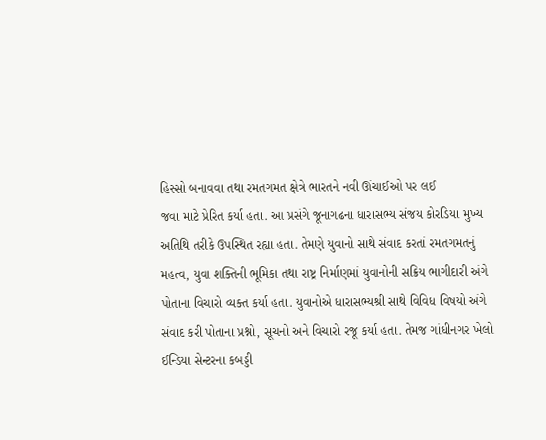હિસ્સો બનાવવા તથા રમતગમત ક્ષેત્રે ભારતને નવી ઊંચાઈઓ પર લઈ
જવા માટે પ્રેરિત કર્યા હતા. આ પ્રસંગે જૂનાગઢના ધારાસભ્ય સંજય કોરડિયા મુખ્ય અતિથિ તરીકે ઉપસ્થિત રહ્યા હતા. તેમણે યુવાનો સાથે સંવાદ કરતાં રમતગમતનું મહત્વ, યુવા શક્તિની ભૂમિકા તથા રાષ્ટ્ર નિર્માણમાં યુવાનોની સક્રિય ભાગીદારી અંગે પોતાના વિચારો વ્યક્ત કર્યા હતા. યુવાનોએ ધારાસભ્યશ્રી સાથે વિવિધ વિષયો અંગે સંવાદ કરી પોતાના પ્રશ્નો, સૂચનો અને વિચારો રજૂ કર્યા હતા. તેમજ ગાંધીનગર ખેલો ઈન્ડિયા સેન્ટરના કબડ્ડી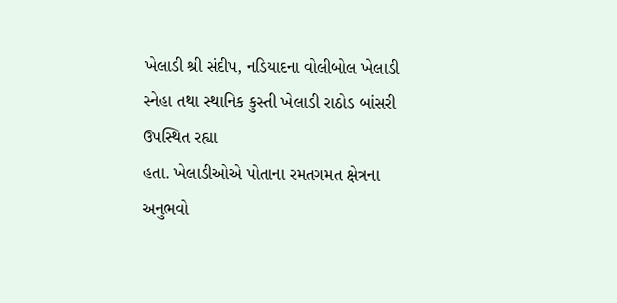ખેલાડી શ્રી સંદીપ, નડિયાદના વોલીબોલ ખેલાડી સ્નેહા તથા સ્થાનિક કુસ્તી ખેલાડી રાઠોડ બાંસરી ઉપસ્થિત રહ્યા
હતા. ખેલાડીઓએ પોતાના રમતગમત ક્ષેત્રના અનુભવો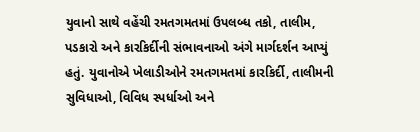યુવાનો સાથે વહેંચી રમતગમતમાં ઉપલબ્ધ તકો, તાલીમ, પડકારો અને કારકિર્દીની સંભાવનાઓ અંગે માર્ગદર્શન આપ્યું હતું. યુવાનોએ ખેલાડીઓને રમતગમતમાં કારકિર્દી, તાલીમની સુવિધાઓ, વિવિધ સ્પર્ધાઓ અને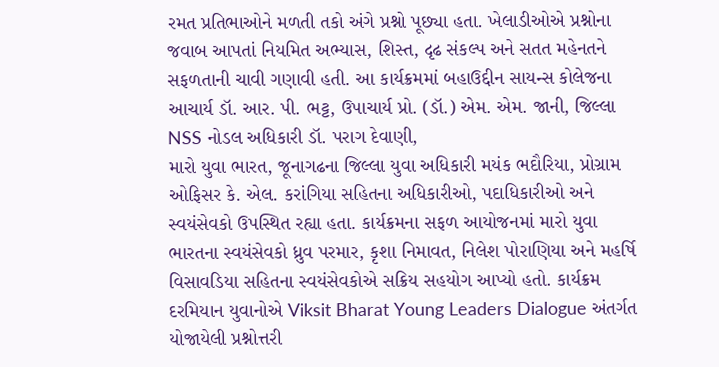રમત પ્રતિભાઓને મળતી તકો અંગે પ્રશ્નો પૂછ્યા હતા. ખેલાડીઓએ પ્રશ્નોના જવાબ આપતાં નિયમિત અભ્યાસ, શિસ્ત, દૃઢ સંકલ્પ અને સતત મહેનતને સફળતાની ચાવી ગણાવી હતી. આ કાર્યક્રમમાં બહાઉદ્દીન સાયન્સ કોલેજના આચાર્ય ડૉ. આર. પી. ભટ્ટ, ઉપાચાર્ય પ્રો. (ડૉ.) એમ. એમ. જાની, જિલ્લા NSS નોડલ અધિકારી ડૉ. પરાગ દેવાણી,
મારો યુવા ભારત, જૂનાગઢના જિલ્લા યુવા અધિકારી મયંક ભદૌરિયા, પ્રોગ્રામ ઓફિસર કે. એલ. કરાંગિયા સહિતના અધિકારીઓ, પદાધિકારીઓ અને સ્વયંસેવકો ઉપસ્થિત રહ્યા હતા. કાર્યક્રમના સફળ આયોજનમાં મારો યુવા ભારતના સ્વયંસેવકો ધ્રુવ પરમાર, કૃશા નિમાવત, નિલેશ પોરાણિયા અને મહર્ષિ વિસાવડિયા સહિતના સ્વયંસેવકોએ સક્રિય સહયોગ આપ્યો હતો. કાર્યક્રમ દરમિયાન યુવાનોએ Viksit Bharat Young Leaders Dialogue અંતર્ગત યોજાયેલી પ્રશ્નોત્તરી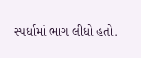સ્પર્ધામાં ભાગ લીધો હતો.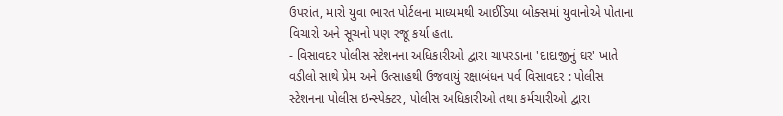ઉપરાંત, મારો યુવા ભારત પોર્ટલના માધ્યમથી આઈડિયા બોક્સમાં યુવાનોએ પોતાના વિચારો અને સૂચનો પણ રજૂ કર્યા હતા.
- વિસાવદર પોલીસ સ્ટેશનના અધિકારીઓ દ્વારા ચાપરડાના 'દાદાજીનું ઘર' ખાતે વડીલો સાથે પ્રેમ અને ઉત્સાહથી ઉજવાયું રક્ષાબંધન પર્વ વિસાવદર : પોલીસ સ્ટેશનના પોલીસ ઇન્સ્પેક્ટર, પોલીસ અધિકારીઓ તથા કર્મચારીઓ દ્વારા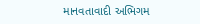માનવતાવાદી અભિગમ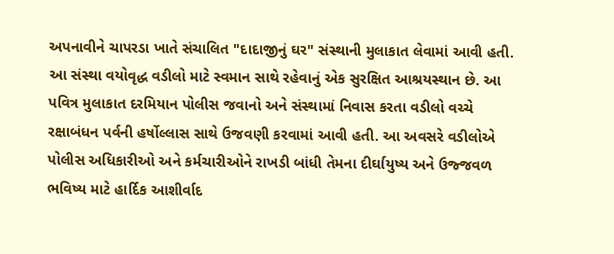અપનાવીને ચાપરડા ખાતે સંચાલિત "દાદાજીનું ઘર" સંસ્થાની મુલાકાત લેવામાં આવી હતી. આ સંસ્થા વયોવૃદ્ધ વડીલો માટે સ્વમાન સાથે રહેવાનું એક સુરક્ષિત આશ્રયસ્થાન છે. આ પવિત્ર મુલાકાત દરમિયાન પોલીસ જવાનો અને સંસ્થામાં નિવાસ કરતા વડીલો વચ્ચે રક્ષાબંધન પર્વની હર્ષોલ્લાસ સાથે ઉજવણી કરવામાં આવી હતી. આ અવસરે વડીલોએ પોલીસ અધિકારીઓ અને કર્મચારીઓને રાખડી બાંધી તેમના દીર્ઘાયુષ્ય અને ઉજ્જવળ ભવિષ્ય માટે હાર્દિક આશીર્વાદ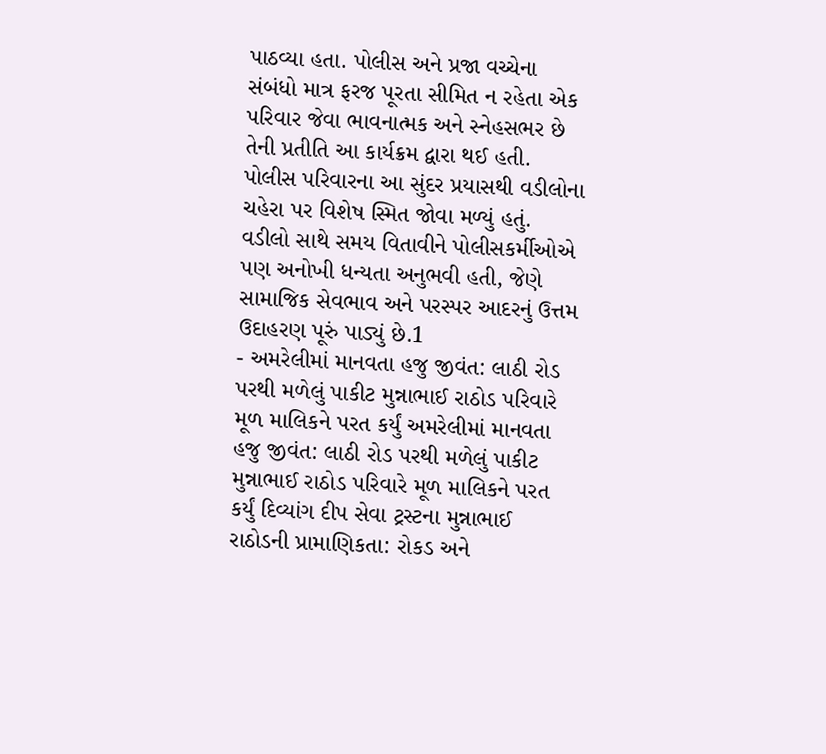પાઠવ્યા હતા. પોલીસ અને પ્રજા વચ્ચેના સંબંધો માત્ર ફરજ પૂરતા સીમિત ન રહેતા એક પરિવાર જેવા ભાવનાત્મક અને સ્નેહસભર છે તેની પ્રતીતિ આ કાર્યક્રમ દ્વારા થઈ હતી. પોલીસ પરિવારના આ સુંદર પ્રયાસથી વડીલોના ચહેરા પર વિશેષ સ્મિત જોવા મળ્યું હતું. વડીલો સાથે સમય વિતાવીને પોલીસકર્મીઓએ પણ અનોખી ધન્યતા અનુભવી હતી, જેણે સામાજિક સેવભાવ અને પરસ્પર આદરનું ઉત્તમ ઉદાહરણ પૂરું પાડ્યું છે.1
- અમરેલીમાં માનવતા હજુ જીવંત: લાઠી રોડ પરથી મળેલું પાકીટ મુન્નાભાઈ રાઠોડ પરિવારે મૂળ માલિકને પરત કર્યું અમરેલીમાં માનવતા હજુ જીવંત: લાઠી રોડ પરથી મળેલું પાકીટ મુન્નાભાઈ રાઠોડ પરિવારે મૂળ માલિકને પરત કર્યું દિવ્યાંગ દીપ સેવા ટ્રસ્ટના મુન્નાભાઈ રાઠોડની પ્રામાણિકતા: રોકડ અને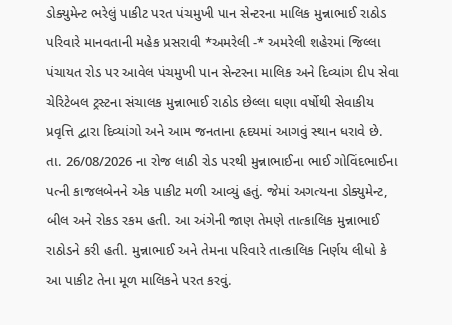ડોક્યુમેન્ટ ભરેલું પાકીટ પરત પંચમુખી પાન સેન્ટરના માલિક મુન્નાભાઈ રાઠોડ પરિવારે માનવતાની મહેક પ્રસરાવી *અમરેલી -* અમરેલી શહેરમાં જિલ્લા પંચાયત રોડ પર આવેલ પંચમુખી પાન સેન્ટરના માલિક અને દિવ્યાંગ દીપ સેવા ચેરિટેબલ ટ્રસ્ટના સંચાલક મુન્નાભાઈ રાઠોડ છેલ્લા ઘણા વર્ષોથી સેવાકીય પ્રવૃત્તિ દ્વારા દિવ્યાંગો અને આમ જનતાના હૃદયમાં આગવું સ્થાન ધરાવે છે. તા. 26/08/2026 ના રોજ લાઠી રોડ પરથી મુન્નાભાઈના ભાઈ ગોવિંદભાઈના પત્ની કાજલબેનને એક પાકીટ મળી આવ્યું હતું. જેમાં અગત્યના ડોક્યુમેન્ટ, બીલ અને રોકડ રકમ હતી. આ અંગેની જાણ તેમણે તાત્કાલિક મુન્નાભાઈ રાઠોડને કરી હતી. મુન્નાભાઈ અને તેમના પરિવારે તાત્કાલિક નિર્ણય લીધો કે આ પાકીટ તેના મૂળ માલિકને પરત કરવું.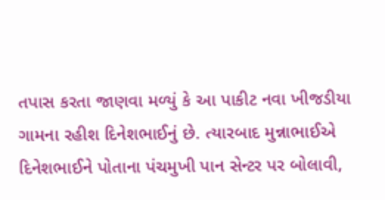તપાસ કરતા જાણવા મળ્યું કે આ પાકીટ નવા ખીજડીયા ગામના રહીશ દિનેશભાઈનું છે. ત્યારબાદ મુન્નાભાઈએ દિનેશભાઈને પોતાના પંચમુખી પાન સેન્ટર પર બોલાવી,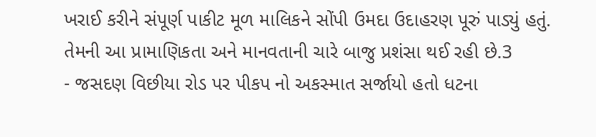ખરાઈ કરીને સંપૂર્ણ પાકીટ મૂળ માલિકને સોંપી ઉમદા ઉદાહરણ પૂરું પાડ્યું હતું. તેમની આ પ્રામાણિકતા અને માનવતાની ચારે બાજુ પ્રશંસા થઈ રહી છે.3
- જસદણ વિછીયા રોડ પર પીકપ નો અકસ્માત સર્જાયો હતો ધટના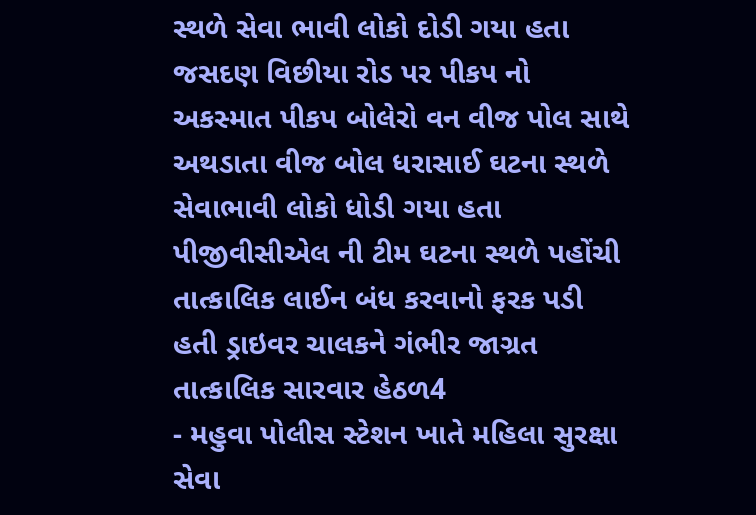સ્થળે સેવા ભાવી લોકો દોડી ગયા હતા જસદણ વિછીયા રોડ પર પીકપ નો અકસ્માત પીકપ બોલેરો વન વીજ પોલ સાથે અથડાતા વીજ બોલ ધરાસાઈ ઘટના સ્થળે સેવાભાવી લોકો ધોડી ગયા હતા પીજીવીસીએલ ની ટીમ ઘટના સ્થળે પહોંચી તાત્કાલિક લાઈન બંધ કરવાનો ફરક પડી હતી ડ્રાઇવર ચાલકને ગંભીર જાગ્રત તાત્કાલિક સારવાર હેઠળ4
- મહુવા પોલીસ સ્ટેશન ખાતે મહિલા સુરક્ષા સેવા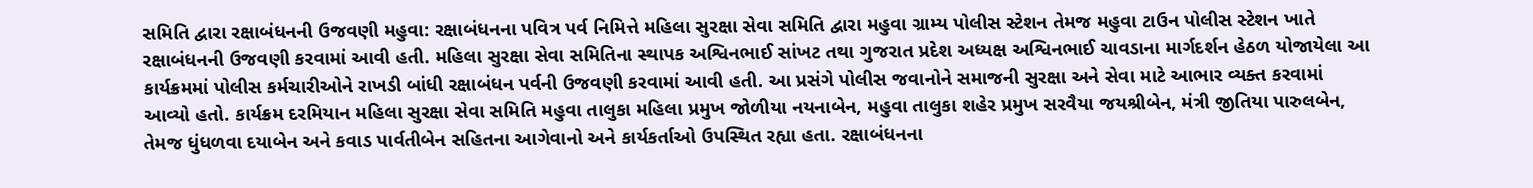સમિતિ દ્વારા રક્ષાબંધનની ઉજવણી મહુવા: રક્ષાબંધનના પવિત્ર પર્વ નિમિત્તે મહિલા સુરક્ષા સેવા સમિતિ દ્વારા મહુવા ગ્રામ્ય પોલીસ સ્ટેશન તેમજ મહુવા ટાઉન પોલીસ સ્ટેશન ખાતે રક્ષાબંધનની ઉજવણી કરવામાં આવી હતી. મહિલા સુરક્ષા સેવા સમિતિના સ્થાપક અશ્વિનભાઈ સાંખટ તથા ગુજરાત પ્રદેશ અધ્યક્ષ અશ્વિનભાઈ ચાવડાના માર્ગદર્શન હેઠળ યોજાયેલા આ કાર્યક્રમમાં પોલીસ કર્મચારીઓને રાખડી બાંધી રક્ષાબંધન પર્વની ઉજવણી કરવામાં આવી હતી. આ પ્રસંગે પોલીસ જવાનોને સમાજની સુરક્ષા અને સેવા માટે આભાર વ્યક્ત કરવામાં આવ્યો હતો. કાર્યક્રમ દરમિયાન મહિલા સુરક્ષા સેવા સમિતિ મહુવા તાલુકા મહિલા પ્રમુખ જોળીયા નયનાબેન, મહુવા તાલુકા શહેર પ્રમુખ સરવૈયા જયશ્રીબેન, મંત્રી જીતિયા પારુલબેન, તેમજ ધુંધળવા દયાબેન અને કવાડ પાર્વતીબેન સહિતના આગેવાનો અને કાર્યકર્તાઓ ઉપસ્થિત રહ્યા હતા. રક્ષાબંધનના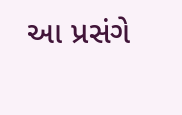આ પ્રસંગે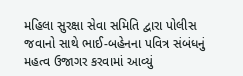મહિલા સુરક્ષા સેવા સમિતિ દ્વારા પોલીસ જવાનો સાથે ભાઈ-બહેનના પવિત્ર સંબંધનું મહત્વ ઉજાગર કરવામાં આવ્યું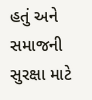હતું અને સમાજની સુરક્ષા માટે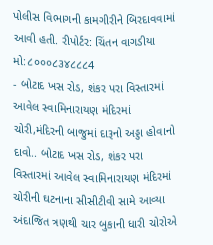પોલીસ વિભાગની કામગીરીને બિરદાવવામાં આવી હતી. રીપોર્ટર: ચિંતન વાગડીયા મો:૮૦૦૦૮૩૪૮૮૮4
- બોટાદ ખસ રોડ, શંકર પરા વિસ્તારમાં આવેલ સ્વામિનારાયણ મંદિરમાં ચોરી,મંદિરની બાજુમાં દારૂનો અડ્ડા હોવાનો દાવો.. બોટાદ ખસ રોડ, શંકર પરા વિસ્તારમાં આવેલ સ્વામિનારાયણ મંદિરમાં ચોરીની ઘટનાના સીસીટીવી સામે આવ્યા અંદાજિત ત્રણથી ચાર બુકાની ધારી ચોરોએ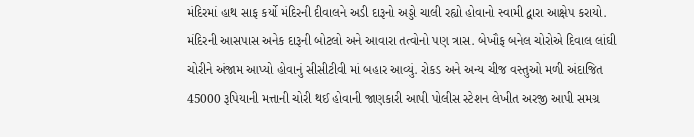મંદિરમાં હાથ સાફ કર્યો મંદિરની દીવાલને અડી દારૂનો અડ્ડો ચાલી રહ્યો હોવાનો સ્વામી દ્વારા આક્ષેપ કરાયો. મંદિરની આસપાસ અનેક દારૂની બોટલો અને આવારા તત્વોનો પણ ત્રાસ. બેખૌફ બનેલ ચોરોએ દિવાલ લાંઘી ચોરીને અંજામ આપ્યો હોવાનું સીસીટીવી માં બહાર આવ્યું. રોકડ અને અન્ય ચીજ વસ્તુઓ મળી અંદાજિત 45000 રૂપિયાની મત્તાની ચોરી થઈ હોવાની જાણકારી આપી પોલીસ સ્ટેશન લેખીત અરજી આપી સમગ્ર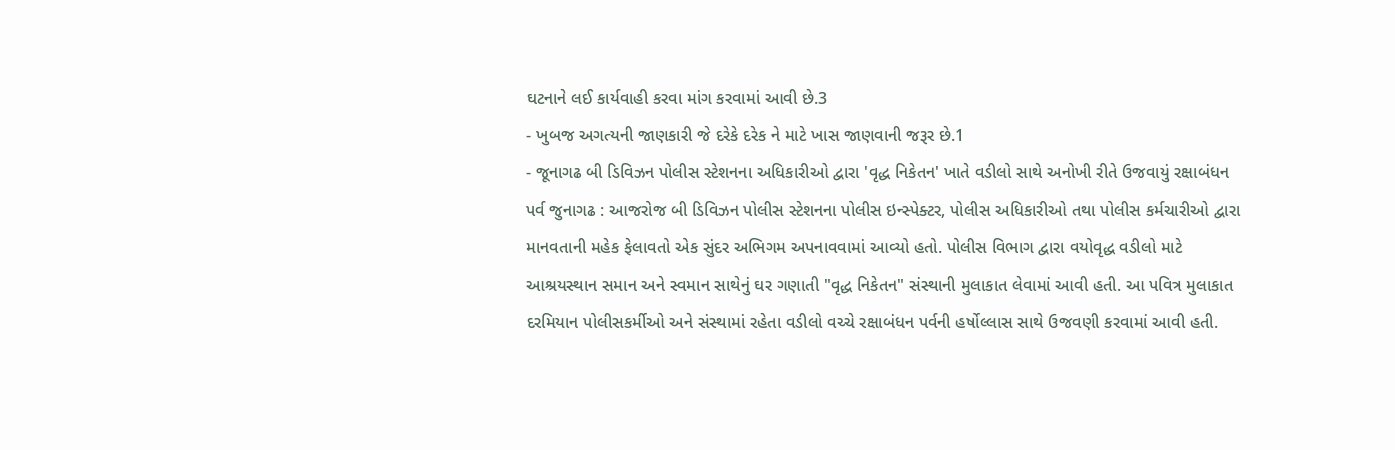ઘટનાને લઈ કાર્યવાહી કરવા માંગ કરવામાં આવી છે.3
- ખુબજ અગત્યની જાણકારી જે દરેકે દરેક ને માટે ખાસ જાણવાની જરૂર છે.1
- જૂનાગઢ બી ડિવિઝન પોલીસ સ્ટેશનના અધિકારીઓ દ્વારા 'વૃદ્ધ નિકેતન' ખાતે વડીલો સાથે અનોખી રીતે ઉજવાયું રક્ષાબંધન પર્વ જુનાગઢ : આજરોજ બી ડિવિઝન પોલીસ સ્ટેશનના પોલીસ ઇન્સ્પેક્ટર, પોલીસ અધિકારીઓ તથા પોલીસ કર્મચારીઓ દ્વારા માનવતાની મહેક ફેલાવતો એક સુંદર અભિગમ અપનાવવામાં આવ્યો હતો. પોલીસ વિભાગ દ્વારા વયોવૃદ્ધ વડીલો માટે આશ્રયસ્થાન સમાન અને સ્વમાન સાથેનું ઘર ગણાતી "વૃદ્ધ નિકેતન" સંસ્થાની મુલાકાત લેવામાં આવી હતી. આ પવિત્ર મુલાકાત દરમિયાન પોલીસકર્મીઓ અને સંસ્થામાં રહેતા વડીલો વચ્ચે રક્ષાબંધન પર્વની હર્ષોલ્લાસ સાથે ઉજવણી કરવામાં આવી હતી.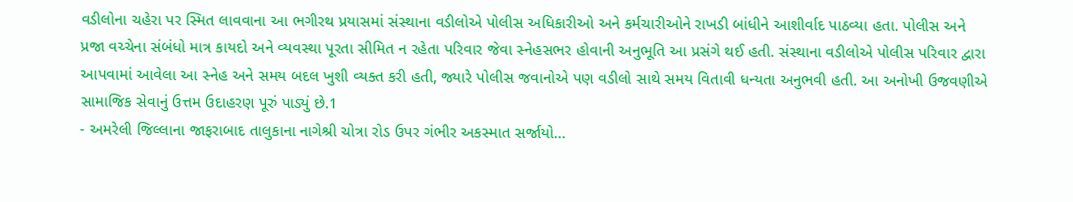વડીલોના ચહેરા પર સ્મિત લાવવાના આ ભગીરથ પ્રયાસમાં સંસ્થાના વડીલોએ પોલીસ અધિકારીઓ અને કર્મચારીઓને રાખડી બાંધીને આશીર્વાદ પાઠવ્યા હતા. પોલીસ અને પ્રજા વચ્ચેના સંબંધો માત્ર કાયદો અને વ્યવસ્થા પૂરતા સીમિત ન રહેતા પરિવાર જેવા સ્નેહસભર હોવાની અનુભૂતિ આ પ્રસંગે થઈ હતી. સંસ્થાના વડીલોએ પોલીસ પરિવાર દ્વારા આપવામાં આવેલા આ સ્નેહ અને સમય બદલ ખુશી વ્યક્ત કરી હતી, જ્યારે પોલીસ જવાનોએ પણ વડીલો સાથે સમય વિતાવી ધન્યતા અનુભવી હતી. આ અનોખી ઉજવણીએ સામાજિક સેવાનું ઉત્તમ ઉદાહરણ પૂરું પાડ્યું છે.1
- અમરેલી જિલ્લાના જાફરાબાદ તાલુકાના નાગેશ્રી ચોત્રા રોડ ઉપર ગંભીર અકસ્માત સર્જાયો...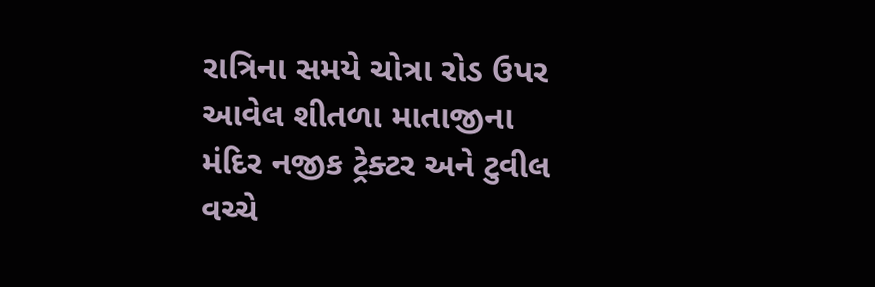રાત્રિના સમયે ચોત્રા રોડ ઉપર આવેલ શીતળા માતાજીના મંદિર નજીક ટ્રેક્ટર અને ટુવીલ વચ્ચે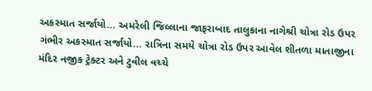અકસ્માત સર્જાયો... અમરેલી જિલ્લાના જાફરાબાદ તાલુકાના નાગેશ્રી ચોત્રા રોડ ઉપર ગંભીર અકસ્માત સર્જાયો... રાત્રિના સમયે ચોત્રા રોડ ઉપર આવેલ શીતળા માતાજીના મંદિર નજીક ટ્રેક્ટર અને ટુવીલ વચ્ચે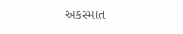અકસ્માત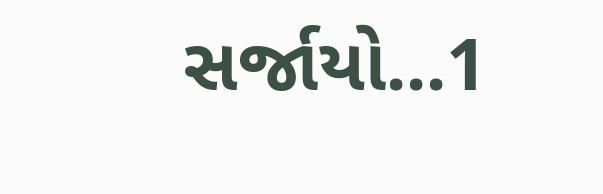સર્જાયો...1